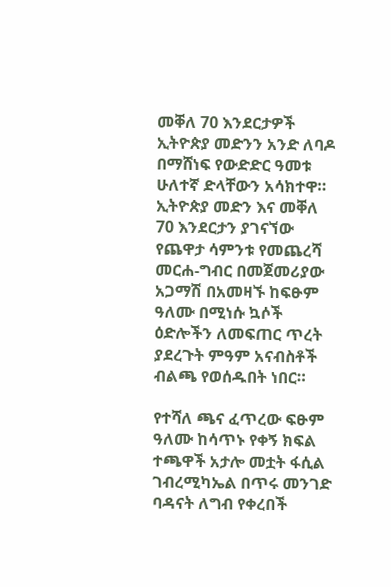መቐለ 70 እንደርታዎች ኢትዮጵያ መድንን አንድ ለባዶ በማሸነፍ የውድድር ዓመቱ ሁለተኛ ድላቸውን አሳክተዋ።
ኢትዮጵያ መድን እና መቐለ 70 እንደርታን ያገናኘው
የጨዋታ ሳምንቱ የመጨረሻ መርሐ-ግብር በመጀመሪያው አጋማሽ በአመዛኙ ከፍፁም ዓለሙ በሚነሱ ኳሶች ዕድሎችን ለመፍጠር ጥረት ያደረጉት ምዓም አናብስቶች ብልጫ የወሰዱበት ነበር።

የተሻለ ጫና ፈጥረው ፍፁም ዓለሙ ከሳጥኑ የቀኝ ክፍል ተጫዋች አታሎ መቷት ፋሲል ገብረሚካኤል በጥሩ መንገድ ባዳናት ለግብ የቀረበች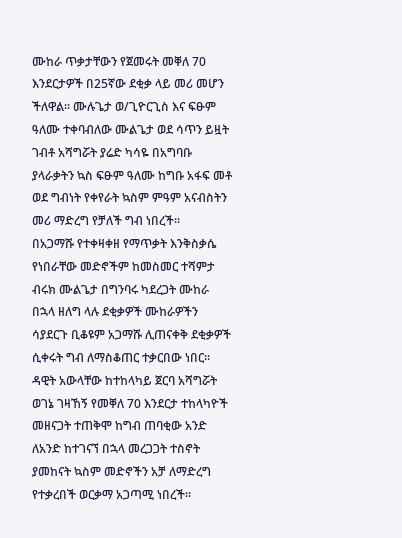ሙከራ ጥቃታቸውን የጀመሩት መቐለ 70 እንደርታዎች በ25ኛው ደቂቃ ላይ መሪ መሆን ችለዋል። ሙሉጌታ ወ/ጊዮርጊስ እና ፍፁም ዓለሙ ተቀባብለው ሙልጌታ ወደ ሳጥን ይዟት ገብቶ አሻግሯት ያሬድ ካሳዬ በአግባቡ ያላራቃትን ኳስ ፍፁም ዓለሙ ከግቡ አፋፍ መቶ ወደ ግብነት የቀየራት ኳስም ምዓም አናብስትን መሪ ማድረግ የቻለች ግብ ነበረች።
በአጋማሹ የተቀዛቀዘ የማጥቃት እንቅስቃሴ የነበራቸው መድኖችም ከመስመር ተሻምታ ብሩክ ሙልጌታ በግንባሩ ካደረጋት ሙከራ በኋላ ዘለግ ላሉ ደቂቃዎች ሙከራዎችን ሳያደርጉ ቢቆዩም አጋማሹ ሊጠናቀቅ ደቂቃዎች ሲቀሩት ግብ ለማስቆጠር ተቃርበው ነበር። ዳዊት አውላቸው ከተከላካይ ጀርባ አሻግሯት ወገኔ ገዛኸኝ የመቐለ 70 እንደርታ ተከላካዮች መዘናጋት ተጠቅሞ ከግብ ጠባቂው አንድ ለአንድ ከተገናኘ በኋላ መረጋጋት ተስኖት ያመከናት ኳስም መድኖችን አቻ ለማድረግ የተቃረበች ወርቃማ አጋጣሚ ነበረች።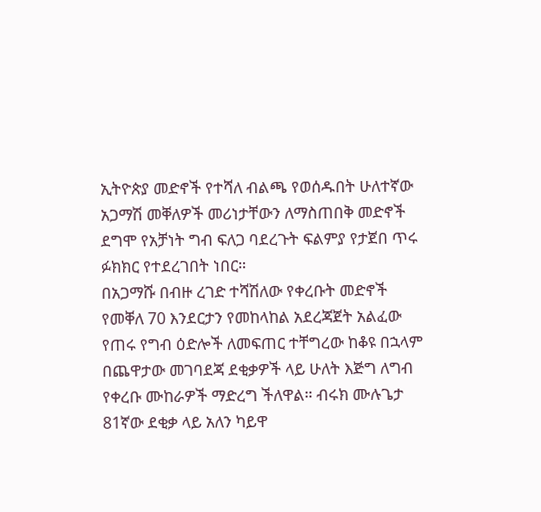ኢትዮጵያ መድኖች የተሻለ ብልጫ የወሰዱበት ሁለተኛው አጋማሽ መቐለዎች መሪነታቸውን ለማስጠበቅ መድኖች ደግሞ የአቻነት ግብ ፍለጋ ባደረጉት ፍልምያ የታጀበ ጥሩ ፉክክር የተደረገበት ነበር።
በአጋማሹ በብዙ ረገድ ተሻሽለው የቀረቡት መድኖች የመቐለ 70 እንደርታን የመከላከል አደረጃጀት አልፈው የጠሩ የግብ ዕድሎች ለመፍጠር ተቸግረው ከቆዩ በኋላም በጨዋታው መገባደጃ ደቂቃዎች ላይ ሁለት እጅግ ለግብ የቀረቡ ሙከራዎች ማድረግ ችለዋል። ብሩክ ሙሉጌታ 81ኛው ደቂቃ ላይ አለን ካይዋ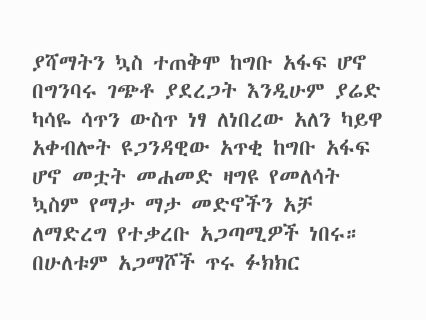ያሻማትን ኳስ ተጠቅሞ ከግቡ አፋፍ ሆኖ በግንባሩ ገጭቶ ያደረጋት እንዲሁም ያሬድ ካሳዬ ሳጥን ውስጥ ነፃ ለነበረው አለን ካይዋ አቀብሎት ዩጋንዳዊው አጥቂ ከግቡ አፋፍ ሆኖ መቷት መሐመድ ዛግዩ የመለሳት ኳስም የማታ ማታ መድኖችን አቻ ለማድረግ የተቃረቡ አጋጣሚዎች ነበሩ። በሁለቱም አጋማሾች ጥሩ ፉክክር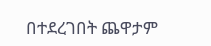በተደረገበት ጨዋታም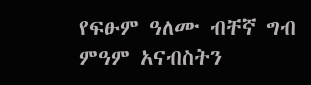የፍፁም ዓለሙ ብቸኛ ግብ ምዓም አናብስትን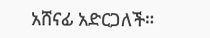አሸናፊ አድርጋለች።